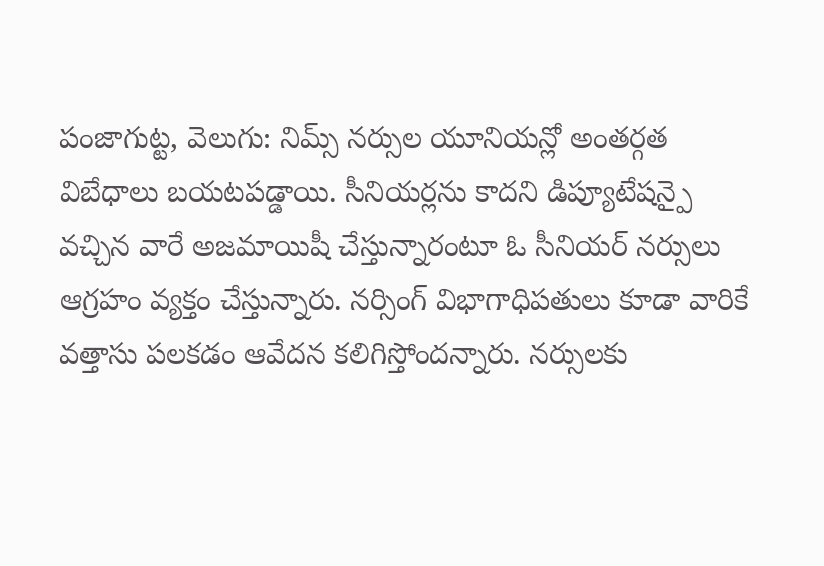పంజాగుట్ట, వెలుగు: నిమ్స్ నర్సుల యూనియన్లో అంతర్గత విబేధాలు బయటపడ్డాయి. సీనియర్లను కాదని డిప్యూటేషన్పై వచ్చిన వారే అజమాయిషీ చేస్తున్నారంటూ ఓ సీనియర్ నర్సులు ఆగ్రహం వ్యక్తం చేస్తున్నారు. నర్సింగ్ విభాగాధిపతులు కూడా వారికే వత్తాసు పలకడం ఆవేదన కలిగిస్తోందన్నారు. నర్సులకు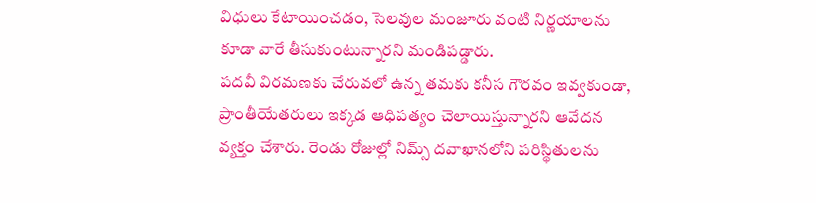విధులు కేటాయించడం, సెలవుల మంజూరు వంటి నిర్ణయాలను కూడా వారే తీసుకుంటున్నారని మండిపడ్డారు.
పదవీ విరమణకు చేరువలో ఉన్న తమకు కనీస గౌరవం ఇవ్వకుండా, ప్రాంతీయేతరులు ఇక్కడ ఆధిపత్యం చెలాయిస్తున్నారని ఆవేదన వ్యక్తం చేశారు. రెండు రోజుల్లో నిమ్స్ దవాఖానలోని పరిస్థితులను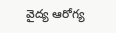వైద్య ఆరోగ్య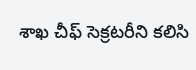శాఖ చీఫ్ సెక్రటరీని కలిసి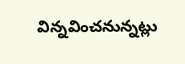విన్నవించనున్నట్లు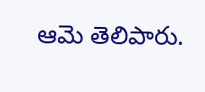ఆమె తెలిపారు.